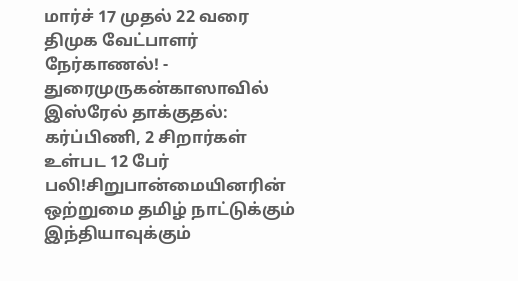மார்ச் 17 முதல் 22 வரை திமுக வேட்பாளர் நேர்காணல்! - துரைமுருகன்காஸாவில் இஸ்ரேல் தாக்குதல்: கர்ப்பிணி, 2 சிறார்கள் உள்பட 12 பேர் பலி!சிறுபான்மையினரின் ஒற்றுமை தமிழ் நாட்டுக்கும் இந்தியாவுக்கும்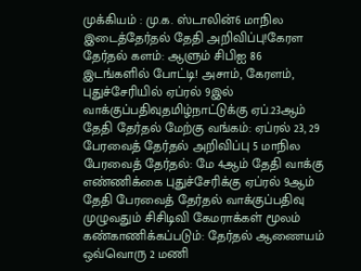முக்கியம் : மு.க. ஸ்டாலின்6 மாநில இடைத்தேர்தல் தேதி அறிவிப்பு!கேரள தேர்தல் களம்: ஆளும் சிபிஐ 86 இடங்களில் போட்டி! அசாம், கேரளம், புதுச்சேரியில் ஏப்ரல் 9இல் வாக்குப்பதிவுதமிழ்நாட்டுக்கு ஏப்.23ஆம் தேதி தேர்தல் மேற்கு வங்கம்: ஏப்ரல் 23, 29 பேரவைத் தேர்தல் அறிவிப்பு 5 மாநில பேரவைத் தேர்தல்: மே 4ஆம் தேதி வாக்கு எண்ணிக்கை புதுச்சேரிக்கு ஏப்ரல் 9ஆம் தேதி பேரவைத் தேர்தல் வாக்குப்பதிவு முழுவதும் சிசிடிவி கேமராக்கள் மூலம் கண்காணிக்கப்படும்: தேர்தல் ஆணையம் ஒவ்வொரு 2 மணி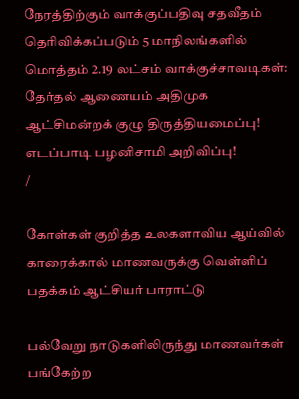நேரத்திற்கும் வாக்குப்பதிவு சதவீதம் தெரிவிக்கப்படும் 5 மாநிலங்களில் மொத்தம் 2.19 லட்சம் வாக்குச்சாவடிகள்: தேர்தல் ஆணையம் அதிமுக ஆட்சிமன்றக் குழு திருத்தியமைப்பு! எடப்பாடி பழனிசாமி அறிவிப்பு!
/

கோள்கள் குறித்த உலகளாவிய ஆய்வில் காரைக்கால் மாணவருக்கு வெள்ளிப் பதக்கம் ஆட்சியர் பாராட்டு

பல்வேறு நாடுகளிலிருந்து மாணவர்கள் பங்கேற்ற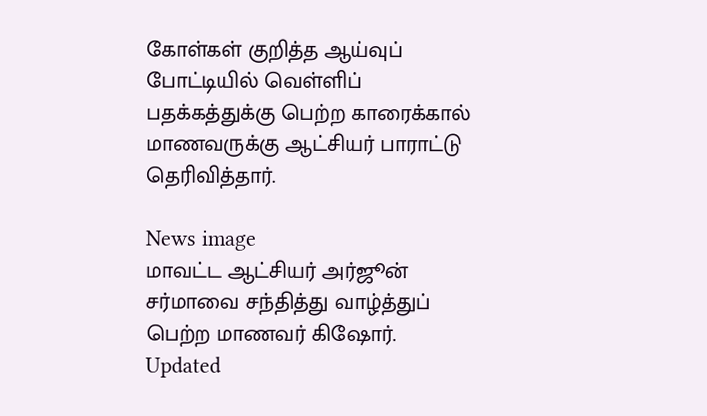கோள்கள் குறித்த ஆய்வுப் போட்டியில் வெள்ளிப் பதக்கத்துக்கு பெற்ற காரைக்கால் மாணவருக்கு ஆட்சியர் பாராட்டு தெரிவித்தார்.

News image
மாவட்ட ஆட்சியர் அர்ஜூன் சர்மாவை சந்தித்து வாழ்த்துப் பெற்ற மாணவர் கிஷோர்.
Updated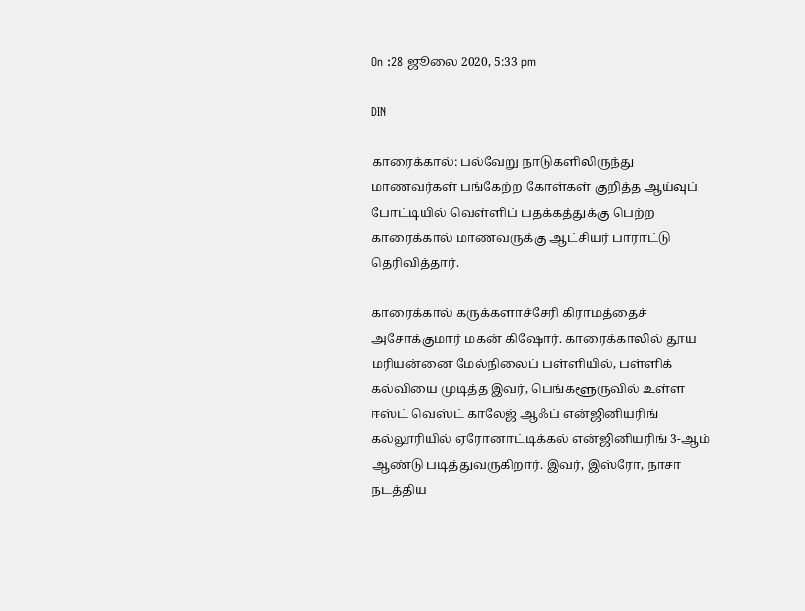On :28 ஜூலை 2020, 5:33 pm

DIN

காரைக்கால்: பல்வேறு நாடுகளிலிருந்து மாணவர்கள் பங்கேற்ற கோள்கள் குறித்த ஆய்வுப் போட்டியில் வெள்ளிப் பதக்கத்துக்கு பெற்ற காரைக்கால் மாணவருக்கு ஆட்சியர் பாராட்டு தெரிவித்தார்.

காரைக்கால் கருக்களாச்சேரி கிராமத்தைச் அசோக்குமார் மகன் கிஷோர். காரைக்காலில் தூய மரியன்னை மேல்நிலைப் பள்ளியில், பள்ளிக் கல்வியை முடித்த இவர், பெங்களூருவில் உள்ள ஈஸ்ட் வெஸ்ட் காலேஜ் ஆஃப் என்ஜினியரிங் கல்லூரியில் ஏரோனாட்டிக்கல் என்ஜினியரிங் 3-ஆம் ஆண்டு படித்துவருகிறார். இவர், இஸ்ரோ, நாசா நடத்திய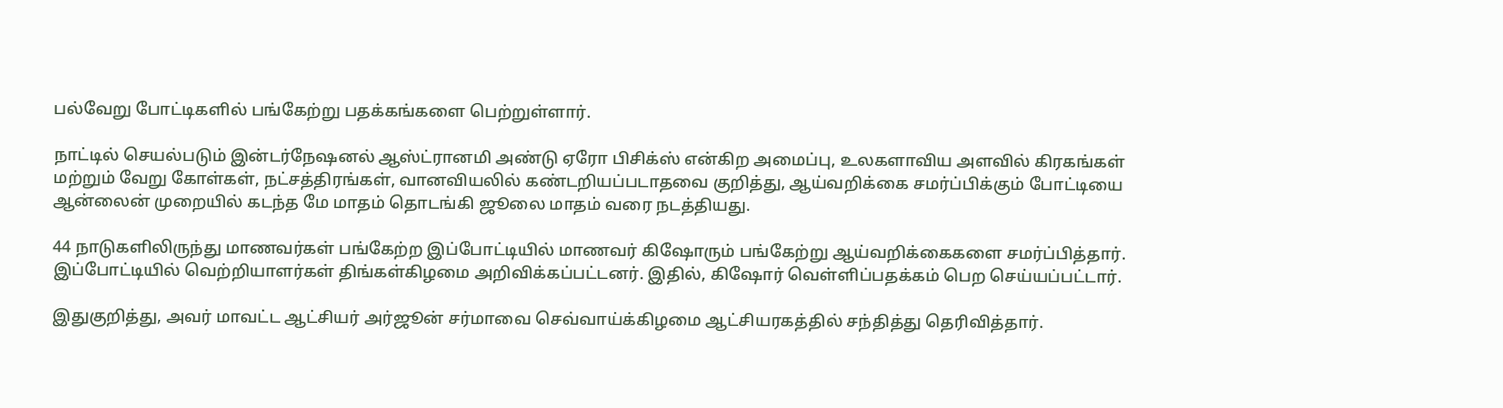பல்வேறு போட்டிகளில் பங்கேற்று பதக்கங்களை பெற்றுள்ளார்.

நாட்டில் செயல்படும் இன்டர்நேஷனல் ஆஸ்ட்ரானமி அண்டு ஏரோ பிசிக்ஸ் என்கிற அமைப்பு, உலகளாவிய அளவில் கிரகங்கள் மற்றும் வேறு கோள்கள், நட்சத்திரங்கள், வானவியலில் கண்டறியப்படாதவை குறித்து, ஆய்வறிக்கை சமர்ப்பிக்கும் போட்டியை ஆன்லைன் முறையில் கடந்த மே மாதம் தொடங்கி ஜூலை மாதம் வரை நடத்தியது.

44 நாடுகளிலிருந்து மாணவர்கள் பங்கேற்ற இப்போட்டியில் மாணவர் கிஷோரும் பங்கேற்று ஆய்வறிக்கைகளை சமர்ப்பித்தார். இப்போட்டியில் வெற்றியாளர்கள் திங்கள்கிழமை அறிவிக்கப்பட்டனர். இதில், கிஷோர் வெள்ளிப்பதக்கம் பெற செய்யப்பட்டார்.

இதுகுறித்து, அவர் மாவட்ட ஆட்சியர் அர்ஜூன் சர்மாவை செவ்வாய்க்கிழமை ஆட்சியரகத்தில் சந்தித்து தெரிவித்தார்.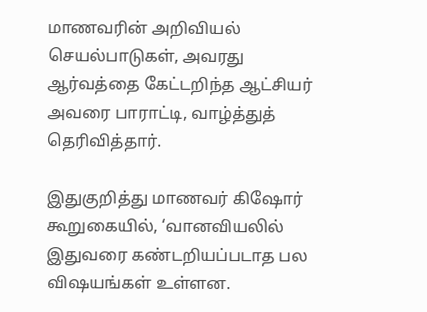மாணவரின் அறிவியல் செயல்பாடுகள், அவரது ஆர்வத்தை கேட்டறிந்த ஆட்சியர் அவரை பாராட்டி, வாழ்த்துத் தெரிவித்தார்.

இதுகுறித்து மாணவர் கிஷோர் கூறுகையில், ‘வானவியலில் இதுவரை கண்டறியப்படாத பல விஷயங்கள் உள்ளன.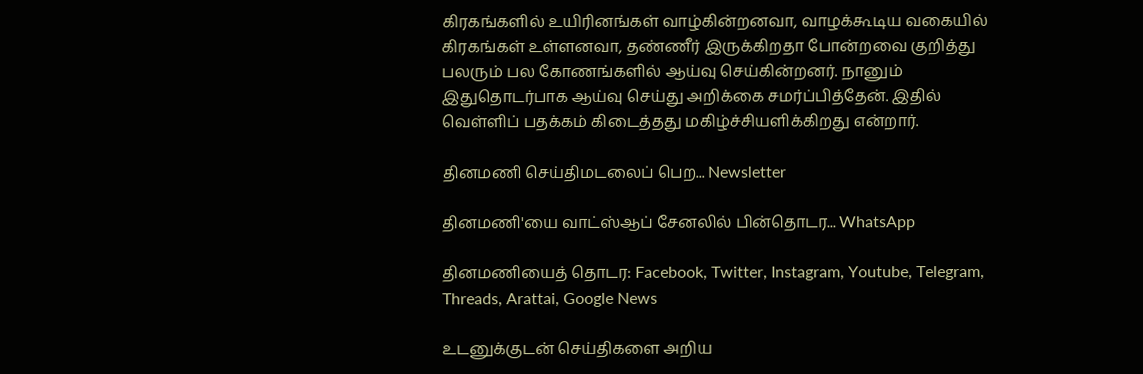கிரகங்களில் உயிரினங்கள் வாழ்கின்றனவா, வாழக்கூடிய வகையில் கிரகங்கள் உள்ளனவா, தண்ணீர் இருக்கிறதா போன்றவை குறித்து பலரும் பல கோணங்களில் ஆய்வு செய்கின்றனர். நானும் இதுதொடர்பாக ஆய்வு செய்து அறிக்கை சமர்ப்பித்தேன். இதில் வெள்ளிப் பதக்கம் கிடைத்தது மகிழ்ச்சியளிக்கிறது என்றார்.

தினமணி செய்திமடலைப் பெற... Newsletter

தினமணி'யை வாட்ஸ்ஆப் சேனலில் பின்தொடர... WhatsApp

தினமணியைத் தொடர: Facebook, Twitter, Instagram, Youtube, Telegram, Threads, Arattai, Google News

உடனுக்குடன் செய்திகளை அறிய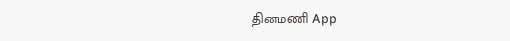தினமணி App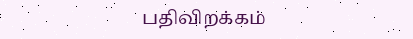பதிவிறக்கம்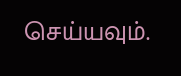செய்யவும்.